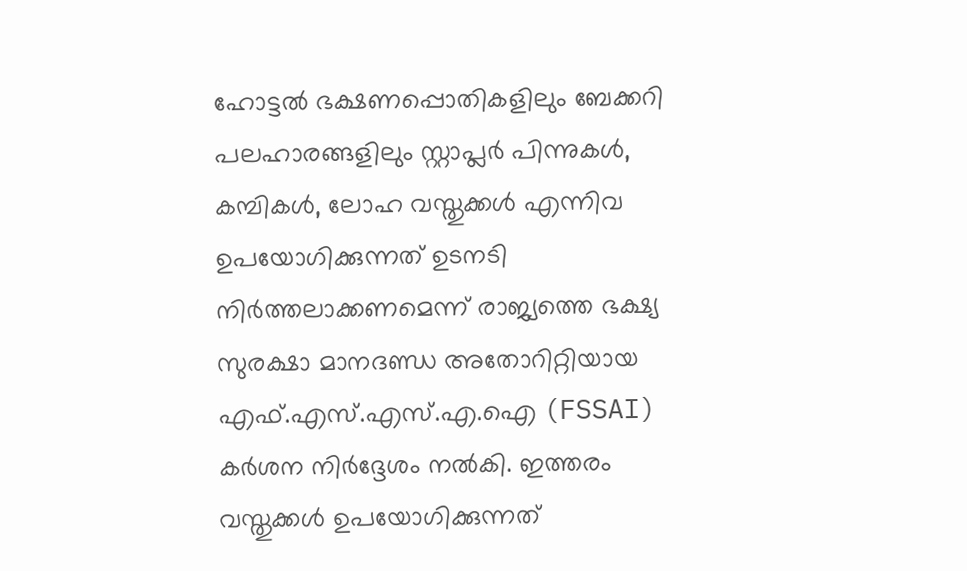ഹോട്ടൽ ഭക്ഷണപ്പൊതികളിലും ബേക്കറി പലഹാരങ്ങളിലും സ്റ്റാപ്ലർ പിന്നുകൾ, കമ്പികൾ, ലോഹ വസ്തുക്കൾ എന്നിവ ഉപയോഗിക്കുന്നത് ഉടനടി നിർത്തലാക്കണമെന്ന് രാജ്യത്തെ ഭക്ഷ്യ സുരക്ഷാ മാനദണ്ഡ അതോറിറ്റിയായ എഫ്.എസ്.എസ്.എ.ഐ (FSSAI) കർശന നിർദ്ദേശം നൽകി. ഇത്തരം വസ്തുക്കൾ ഉപയോഗിക്കുന്നത്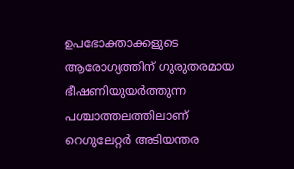ഉപഭോക്താക്കളുടെ ആരോഗ്യത്തിന് ഗുരുതരമായ ഭീഷണിയുയർത്തുന്ന പശ്ചാത്തലത്തിലാണ് റെഗുലേറ്റർ അടിയന്തര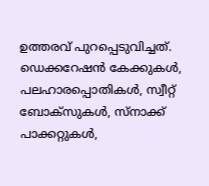ഉത്തരവ് പുറപ്പെടുവിച്ചത്.
ഡെക്കറേഷൻ കേക്കുകൾ, പലഹാരപ്പൊതികൾ, സ്വീറ്റ് ബോക്സുകൾ, സ്നാക്ക് പാക്കറ്റുകൾ,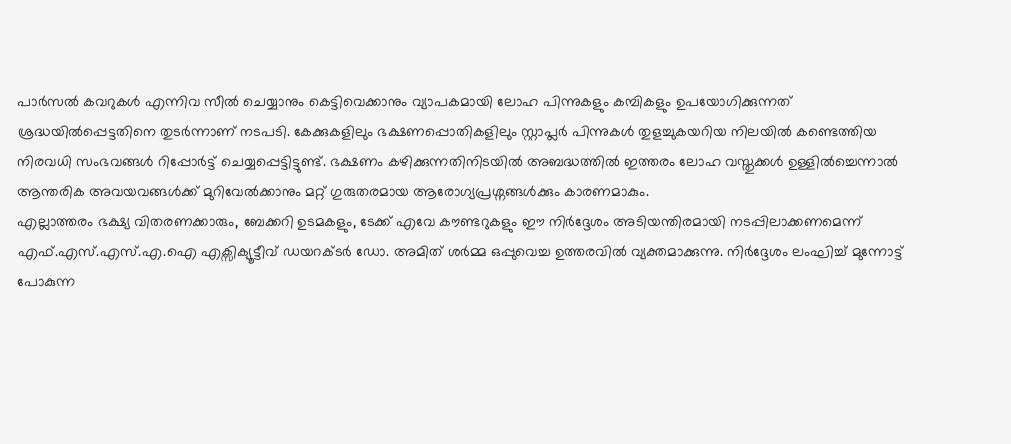പാർസൽ കവറുകൾ എന്നിവ സീൽ ചെയ്യാനും കെട്ടിവെക്കാനും വ്യാപകമായി ലോഹ പിന്നുകളും കമ്പികളും ഉപയോഗിക്കുന്നത് ശ്രദ്ധയിൽപ്പെട്ടതിനെ തുടർന്നാണ് നടപടി. കേക്കുകളിലും ഭക്ഷണപ്പൊതികളിലും സ്റ്റാപ്ലർ പിന്നുകൾ തുളച്ചുകയറിയ നിലയിൽ കണ്ടെത്തിയ നിരവധി സംഭവങ്ങൾ റിപ്പോർട്ട് ചെയ്യപ്പെട്ടിട്ടുണ്ട്. ഭക്ഷണം കഴിക്കുന്നതിനിടയിൽ അബദ്ധത്തിൽ ഇത്തരം ലോഹ വസ്തുക്കൾ ഉള്ളിൽച്ചെന്നാൽ ആന്തരിക അവയവങ്ങൾക്ക് മുറിവേൽക്കാനും മറ്റ് ഗുരുതരമായ ആരോഗ്യപ്രശ്നങ്ങൾക്കും കാരണമാകും.
എല്ലാത്തരം ഭക്ഷ്യ വിതരണക്കാരും, ബേക്കറി ഉടമകളും, ടേക്ക് എവേ കൗണ്ടറുകളും ഈ നിർദ്ദേശം അടിയന്തിരമായി നടപ്പിലാക്കണമെന്ന് എഫ്.എസ്.എസ്.എ.ഐ എക്സിക്യൂട്ടീവ് ഡയറക്ടർ ഡോ. അമിത് ശർമ്മ ഒപ്പുവെച്ച ഉത്തരവിൽ വ്യക്തമാക്കുന്നു. നിർദ്ദേശം ലംഘിച്ച് മുന്നോട്ട് പോകുന്ന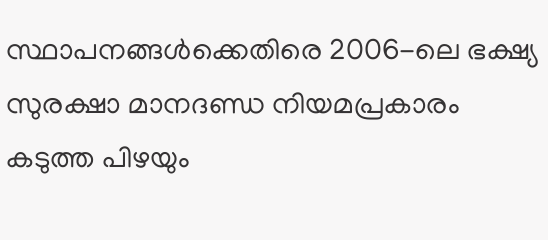സ്ഥാപനങ്ങൾക്കെതിരെ 2006-ലെ ഭക്ഷ്യ സുരക്ഷാ മാനദണ്ഡ നിയമപ്രകാരം കടുത്ത പിഴയും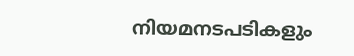നിയമനടപടികളും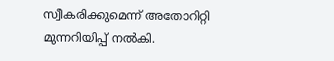സ്വീകരിക്കുമെന്ന് അതോറിറ്റി മുന്നറിയിപ്പ് നൽകി.